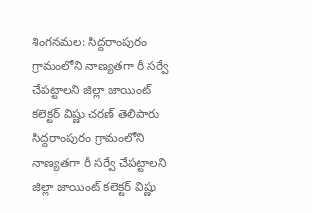శింగనమల: సిద్దరాంపురం గ్రామంలోని నాణ్యతగా రీ సర్వే చేపట్టాలని జిల్లా జాయింట్ కలెక్టర్ విష్ణు చరణ్ తెలిపారు
సిద్దరాంపురం గ్రామంలోని నాణ్యతగా రీ సర్వే చేపట్టాలని జిల్లా జాయింట్ కలెక్టర్ విష్ణు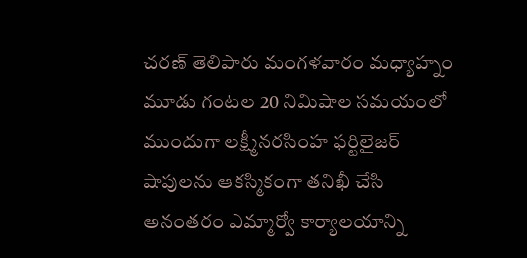చరణ్ తెలిపారు మంగళవారం మధ్యాహ్నం మూడు గంటల 20 నిమిషాల సమయంలో ముందుగా లక్ష్మీనరసింహ ఫర్టిలైజర్ షాపులను ఆకస్మికంగా తనిఖీ చేసి అనంతరం ఎమ్మార్వో కార్యాలయాన్ని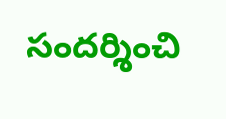సందర్శించి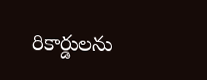రికార్డులను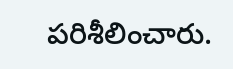పరిశీలించారు.